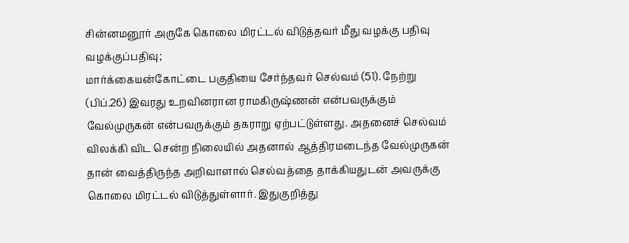சின்னமனூர் அருகே கொலை மிரட்டல் விடுத்தவர் மீது வழக்கு பதிவு
வழக்குப்பதிவு;
மார்க்கையன்கோட்டை பகுதியை சேர்ந்தவர் செல்வம் (51). நேற்று (பிப்.26) இவரது உறவினரான ராமகிருஷ்ணன் என்பவருக்கும் வேல்முருகன் என்பவருக்கும் தகராறு ஏற்பட்டுள்ளது. அதனைச் செல்வம் விலக்கி விட சென்ற நிலையில் அதனால் ஆத்திரமடைந்த வேல்முருகன் தான் வைத்திருந்த அறிவாளால் செல்வத்தை தாக்கியதுடன் அவருக்கு கொலை மிரட்டல் விடுத்துள்ளார். இதுகுறித்து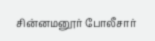சின்னமனூர் போலீசார்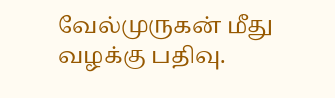வேல்முருகன் மீது வழக்கு பதிவு.